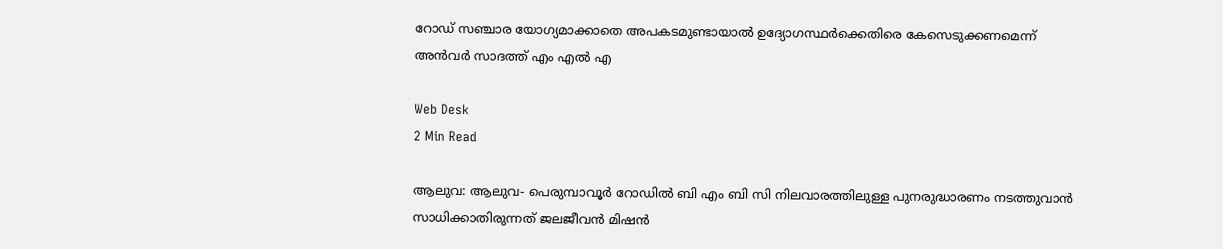റോഡ് സഞ്ചാര യോഗ്യമാക്കാതെ അപകടമുണ്ടായാല്‍ ഉദ്യോഗസ്ഥര്‍ക്കെതിരെ കേസെടുക്കണമെന്ന് അന്‍വര്‍ സാദത്ത് എം എല്‍ എ

Web Desk
2 Min Read

ആലുവ: ആലുവ- പെരുമ്പാവൂര്‍ റോഡില്‍ ബി എം ബി സി നിലവാരത്തിലുള്ള പുനരുദ്ധാരണം നടത്തുവാന്‍ സാധിക്കാതിരുന്നത് ജലജീവന്‍ മിഷന്‍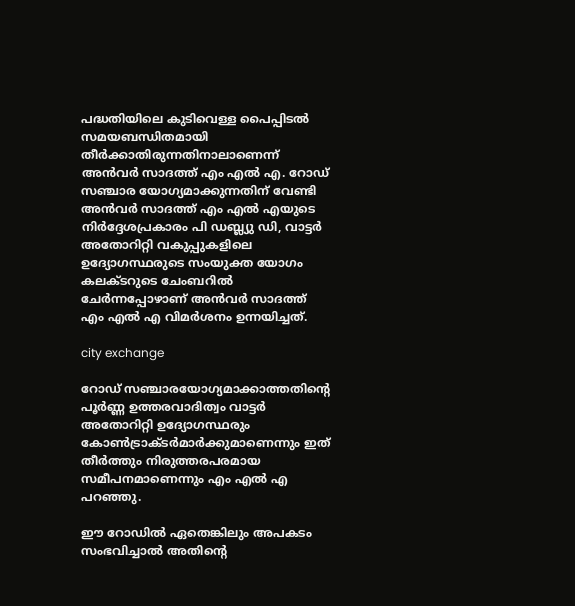പദ്ധതിയിലെ കുടിവെള്ള പൈപ്പിടല്‍ സമയബന്ധിതമായി തീര്‍ക്കാതിരുന്നതിനാലാണെന്ന് അന്‍വര്‍ സാദത്ത് എം എല്‍ എ. റോഡ് സഞ്ചാര യോഗ്യമാക്കുന്നതിന് വേണ്ടി അന്‍വര്‍ സാദത്ത് എം എല്‍ എയുടെ നിര്‍ദ്ദേശപ്രകാരം പി ഡബ്ല്യു ഡി, വാട്ടര്‍ അതോറിറ്റി വകുപ്പുകളിലെ ഉദ്യോഗസ്ഥരുടെ സംയുക്ത യോഗം കലക്ടറുടെ ചേംബറില്‍ ചേര്‍ന്നപ്പോഴാണ് അന്‍വര്‍ സാദത്ത് എം എല്‍ എ വിമര്‍ശനം ഉന്നയിച്ചത്.

city exchange

റോഡ് സഞ്ചാരയോഗ്യമാക്കാത്തതിന്റെ പൂര്‍ണ്ണ ഉത്തരവാദിത്വം വാട്ടര്‍ അതോറിറ്റി ഉദ്യോഗസ്ഥരും കോണ്‍ട്രാക്ടര്‍മാര്‍ക്കുമാണെന്നും ഇത് തീര്‍ത്തും നിരുത്തരപരമായ സമീപനമാണെന്നും എം എല്‍ എ പറഞ്ഞു.

ഈ റോഡില്‍ ഏതെങ്കിലും അപകടം സംഭവിച്ചാല്‍ അതിന്റെ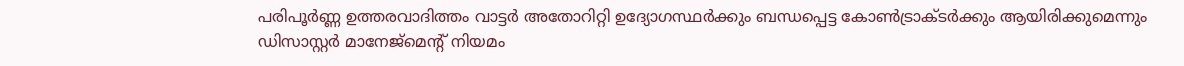പരിപൂര്‍ണ്ണ ഉത്തരവാദിത്തം വാട്ടര്‍ അതോറിറ്റി ഉദ്യോഗസ്ഥര്‍ക്കും ബന്ധപ്പെട്ട കോണ്‍ട്രാക്ടര്‍ക്കും ആയിരിക്കുമെന്നും ഡിസാസ്റ്റര്‍ മാനേജ്‌മെന്റ് നിയമം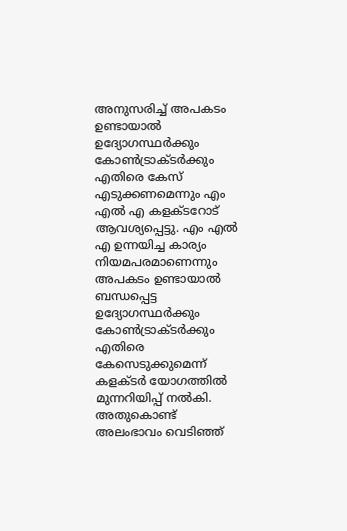അനുസരിച്ച് അപകടം ഉണ്ടായാല്‍ ഉദ്യോഗസ്ഥര്‍ക്കും കോണ്‍ട്രാക്ടര്‍ക്കും എതിരെ കേസ് എടുക്കണമെന്നും എം എല്‍ എ കളക്ടറോട് ആവശ്യപ്പെട്ടു. എം എല്‍ എ ഉന്നയിച്ച കാര്യം നിയമപരമാണെന്നും അപകടം ഉണ്ടായാല്‍ ബന്ധപ്പെട്ട ഉദ്യോഗസ്ഥര്‍ക്കും കോണ്‍ട്രാക്ടര്‍ക്കും എതിരെ കേസെടുക്കുമെന്ന് കളക്ടര്‍ യോഗത്തില്‍ മുന്നറിയിപ്പ് നല്‍കി. അതുകൊണ്ട് അലംഭാവം വെടിഞ്ഞ്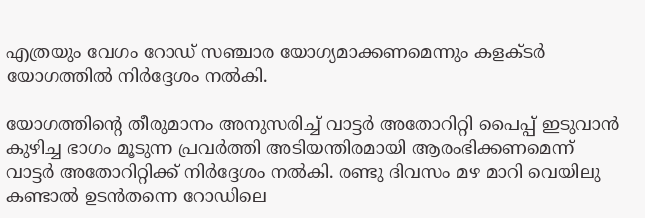എത്രയും വേഗം റോഡ് സഞ്ചാര യോഗ്യമാക്കണമെന്നും കളക്ടര്‍ യോഗത്തില്‍ നിര്‍ദ്ദേശം നല്‍കി.

യോഗത്തിന്റെ തീരുമാനം അനുസരിച്ച് വാട്ടര്‍ അതോറിറ്റി പൈപ്പ് ഇടുവാന്‍ കുഴിച്ച ഭാഗം മൂടുന്ന പ്രവര്‍ത്തി അടിയന്തിരമായി ആരംഭിക്കണമെന്ന് വാട്ടര്‍ അതോറിറ്റിക്ക് നിര്‍ദ്ദേശം നല്‍കി. രണ്ടു ദിവസം മഴ മാറി വെയിലു കണ്ടാല്‍ ഉടന്‍തന്നെ റോഡിലെ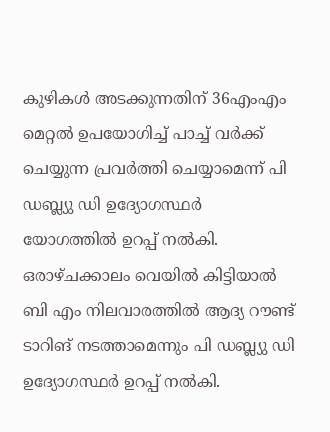കുഴികള്‍ അടക്കുന്നതിന് 36എംഎം മെറ്റല്‍ ഉപയോഗിച്ച് പാച്ച് വര്‍ക്ക് ചെയ്യുന്ന പ്രവര്‍ത്തി ചെയ്യാമെന്ന് പി ഡബ്ല്യു ഡി ഉദ്യോഗസ്ഥര്‍ യോഗത്തില്‍ ഉറപ്പ് നല്‍കി. ഒരാഴ്ചക്കാലം വെയില്‍ കിട്ടിയാല്‍ ബി എം നിലവാരത്തില്‍ ആദ്യ റൗണ്ട് ടാറിങ് നടത്താമെന്നും പി ഡബ്ല്യു ഡി ഉദ്യോഗസ്ഥര്‍ ഉറപ്പ് നല്‍കി.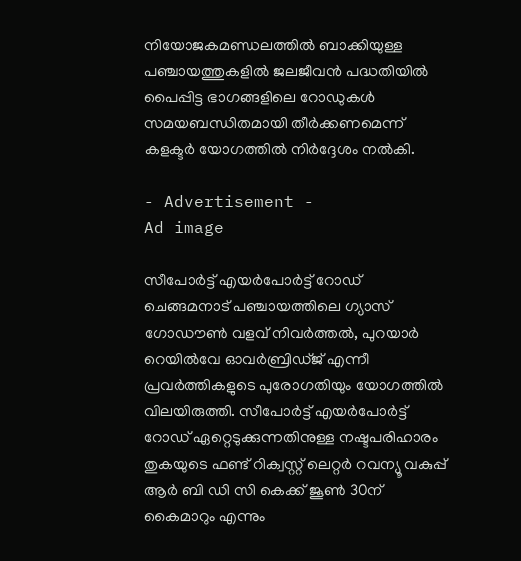നിയോജകമണ്ഡലത്തില്‍ ബാക്കിയുള്ള പഞ്ചായത്തുകളില്‍ ജലജീവന്‍ പദ്ധതിയില്‍ പൈപ്പിട്ട ഭാഗങ്ങളിലെ റോഡുകള്‍ സമയബന്ധിതമായി തീര്‍ക്കണമെന്ന് കളക്ടര്‍ യോഗത്തില്‍ നിര്‍ദ്ദേശം നല്‍കി.

- Advertisement -
Ad image

സീപോര്‍ട്ട് എയര്‍പോര്‍ട്ട് റോഡ് ചെങ്ങമനാട് പഞ്ചായത്തിലെ ഗ്യാസ് ഗോഡൗണ്‍ വളവ് നിവര്‍ത്തല്‍, പുറയാര്‍ റെയില്‍വേ ഓവര്‍ബ്രിഡ്ജ് എന്നീ പ്രവര്‍ത്തികളുടെ പുരോഗതിയും യോഗത്തില്‍ വിലയിരുത്തി. സീപോര്‍ട്ട് എയര്‍പോര്‍ട്ട് റോഡ് ഏറ്റെടുക്കുന്നതിനുള്ള നഷ്ടപരിഹാരം തുകയുടെ ഫണ്ട് റിക്വസ്റ്റ് ലെറ്റര്‍ റവന്യൂ വകുപ്പ് ആര്‍ ബി ഡി സി കെക്ക് ജൂണ്‍ 30ന് കൈമാറും എന്നും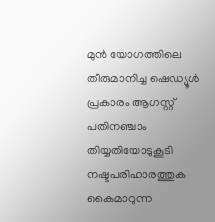മുന്‍ യോഗത്തിലെ തീരുമാനിച്ച ഷെഡ്യൂള്‍ പ്രകാരം ആഗസ്റ്റ് പതിനഞ്ചാം തിയ്യതിയോടുകൂടി നഷ്ടപരിഹാരത്തുക കൈമാറുന്ന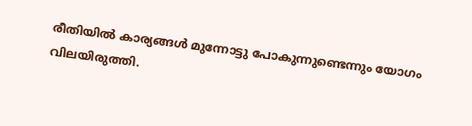രീതിയില്‍ കാര്യങ്ങള്‍ മുന്നോട്ടു പോകുന്നുണ്ടെന്നും യോഗം വിലയിരുത്തി.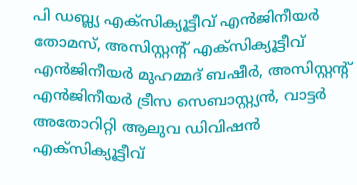പി ഡബ്ല്യ എക്‌സിക്യൂട്ടീവ് എന്‍ജിനീയര്‍ തോമസ്, അസിസ്റ്റന്റ് എക്‌സിക്യൂട്ടീവ് എന്‍ജിനീയര്‍ മുഹമ്മദ് ബഷീര്‍, അസിസ്റ്റന്റ് എന്‍ജിനീയര്‍ ട്രീസ സെബാസ്റ്റ്യന്‍, വാട്ടര്‍ അതോറിറ്റി ആലുവ ഡിവിഷന്‍ എക്‌സിക്യൂട്ടീവ്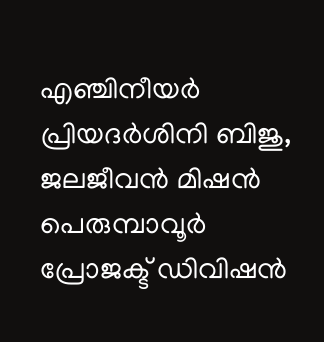എഞ്ചിനീയര്‍ പ്രിയദര്‍ശിനി ബിജു, ജലജീവന്‍ മിഷന്‍ പെരുമ്പാവൂര്‍ പ്രോജക്ട് ഡിവിഷന്‍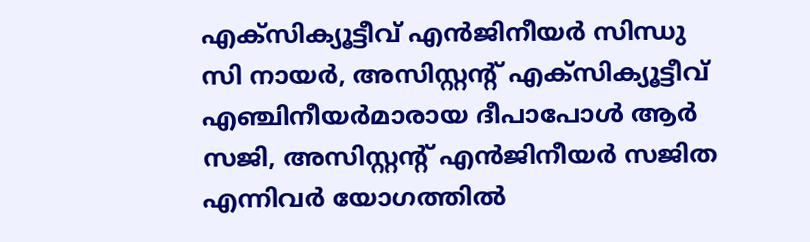എക്‌സിക്യൂട്ടീവ് എന്‍ജിനീയര്‍ സിന്ധു സി നായര്‍, അസിസ്റ്റന്റ് എക്‌സിക്യൂട്ടീവ് എഞ്ചിനീയര്‍മാരായ ദീപാപോള്‍ ആര്‍ സജി, അസിസ്റ്റന്റ് എന്‍ജിനീയര്‍ സജിത എന്നിവര്‍ യോഗത്തില്‍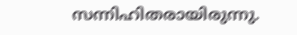സന്നിഹിതരായിരുന്നു.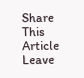Share This Article
Leave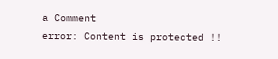a Comment
error: Content is protected !!